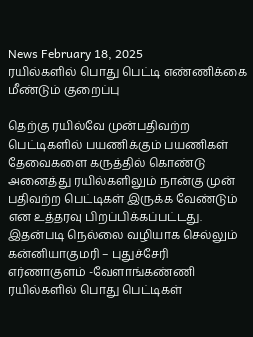News February 18, 2025
ரயில்களில் பொது பெட்டி எண்ணிக்கை மீண்டும் குறைப்பு

தெற்கு ரயில்வே முன்பதிவற்ற பெட்டிகளில் பயணிக்கும் பயணிகள் தேவைகளை கருத்தில் கொண்டு அனைத்து ரயில்களிலும் நான்கு முன் பதிவற்ற பெட்டிகள் இருக்க வேண்டும் என உத்தரவு பிறப்பிக்கப்பட்டது. இதன்படி நெல்லை வழியாக செல்லும் கன்னியாகுமரி – புதுச்சேரி எர்ணாகுளம் -வேளாங்கண்ணி ரயில்களில் பொது பெட்டிகள்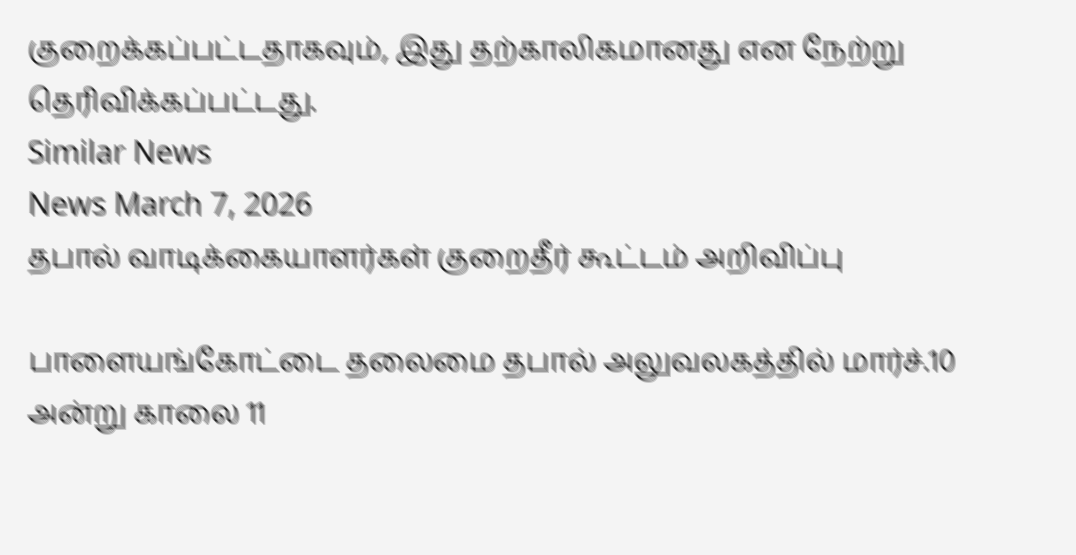குறைக்கப்பட்டதாகவும், இது தற்காலிகமானது என நேற்று தெரிவிக்கப்பட்டது.
Similar News
News March 7, 2026
தபால் வாடிக்கையாளர்கள் குறைதீர் கூட்டம் அறிவிப்பு

பாளையங்கோட்டை தலைமை தபால் அலுவலகத்தில் மார்ச்.10 அன்று காலை 11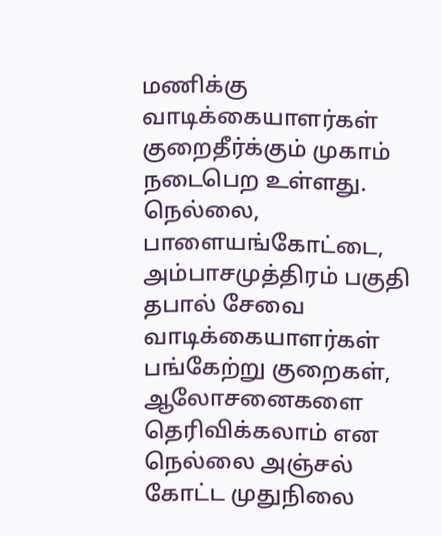மணிக்கு வாடிக்கையாளர்கள் குறைதீர்க்கும் முகாம் நடைபெற உள்ளது. நெல்லை, பாளையங்கோட்டை, அம்பாசமுத்திரம் பகுதி தபால் சேவை வாடிக்கையாளர்கள் பங்கேற்று குறைகள், ஆலோசனைகளை தெரிவிக்கலாம் என நெல்லை அஞ்சல் கோட்ட முதுநிலை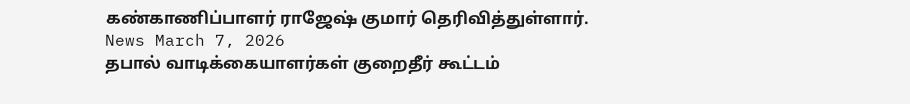கண்காணிப்பாளர் ராஜேஷ் குமார் தெரிவித்துள்ளார்.
News March 7, 2026
தபால் வாடிக்கையாளர்கள் குறைதீர் கூட்டம்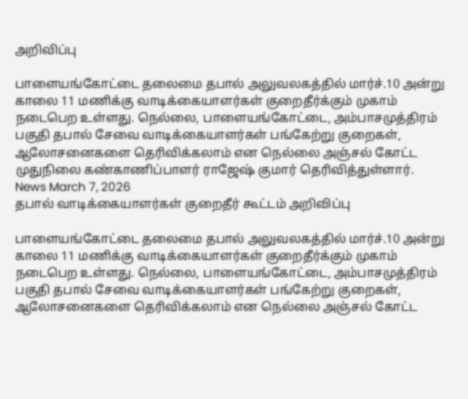அறிவிப்பு

பாளையங்கோட்டை தலைமை தபால் அலுவலகத்தில் மார்ச்.10 அன்று காலை 11 மணிக்கு வாடிக்கையாளர்கள் குறைதீர்க்கும் முகாம் நடைபெற உள்ளது. நெல்லை, பாளையங்கோட்டை, அம்பாசமுத்திரம் பகுதி தபால் சேவை வாடிக்கையாளர்கள் பங்கேற்று குறைகள், ஆலோசனைகளை தெரிவிக்கலாம் என நெல்லை அஞ்சல் கோட்ட முதுநிலை கண்காணிப்பாளர் ராஜேஷ் குமார் தெரிவித்துள்ளார்.
News March 7, 2026
தபால் வாடிக்கையாளர்கள் குறைதீர் கூட்டம் அறிவிப்பு

பாளையங்கோட்டை தலைமை தபால் அலுவலகத்தில் மார்ச்.10 அன்று காலை 11 மணிக்கு வாடிக்கையாளர்கள் குறைதீர்க்கும் முகாம் நடைபெற உள்ளது. நெல்லை, பாளையங்கோட்டை, அம்பாசமுத்திரம் பகுதி தபால் சேவை வாடிக்கையாளர்கள் பங்கேற்று குறைகள், ஆலோசனைகளை தெரிவிக்கலாம் என நெல்லை அஞ்சல் கோட்ட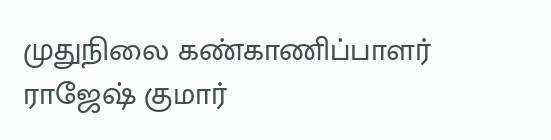முதுநிலை கண்காணிப்பாளர் ராஜேஷ் குமார்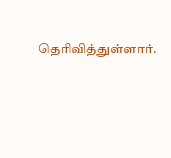தெரிவித்துள்ளார்.